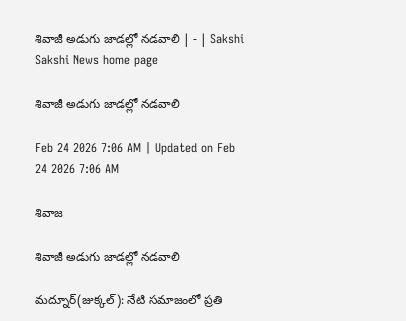శివాజీ అడుగు జాడల్లో నడవాలి | - | Sakshi
Sakshi News home page

శివాజీ అడుగు జాడల్లో నడవాలి

Feb 24 2026 7:06 AM | Updated on Feb 24 2026 7:06 AM

శివాజ

శివాజీ అడుగు జాడల్లో నడవాలి

మద్నూర్‌(జుక్కల్‌): నేటి సమాజంలో ప్రతి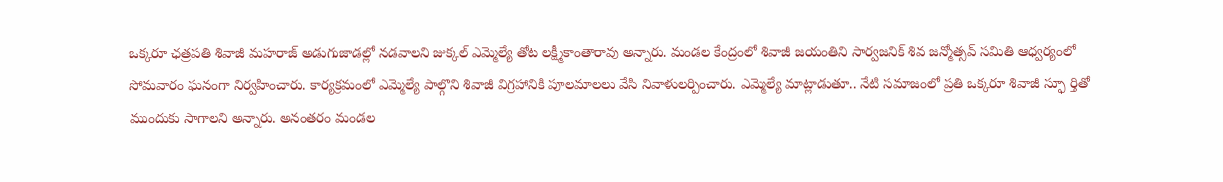ఒక్కరూ ఛత్రపతి శివాజీ మహరాజ్‌ అడుగుజాడల్లో నడవాలని జుక్కల్‌ ఎమ్మెల్యే తోట లక్ష్మీకాంతారావు అన్నారు. మండల కేంద్రంలో శివాజీ జయంతిని సార్వజనిక్‌ శివ జన్మోత్సవ్‌ సమితి ఆధ్వర్యంలో సోమవారం ఘనంగా నిర్వహించారు. కార్యక్రమంలో ఎమ్మెల్యే పాల్గొని శివాజీ విగ్రహానికి పూలమాలలు వేసి నివాళులర్పించారు. ఎమ్మెల్యే మాట్లాడుతూ.. నేటి సమాజంలో ప్రతి ఒక్కరూ శివాజీ స్ఫూ ర్తితో ముందుకు సాగాలని అన్నారు. అనంతరం మండల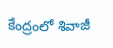కేంద్రంలో శివాజీ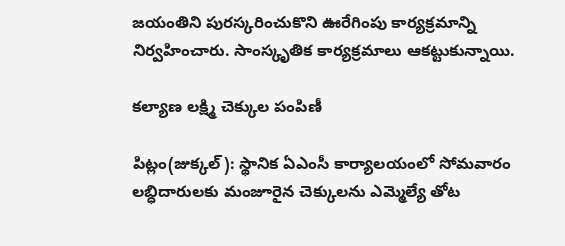జయంతిని పురస్కరించుకొని ఊరేగింపు కార్యక్రమాన్ని నిర్వహించారు. సాంస్కృతిక కార్యక్రమాలు ఆకట్టుకున్నాయి.

కల్యాణ లక్ష్మి చెక్కుల పంపిణీ

పిట్లం(జుక్కల్‌): స్థానిక ఏఎంసీ కార్యాలయంలో సోమవారం లబ్ధిదారులకు మంజూరైన చెక్కులను ఎమ్మెల్యే తోట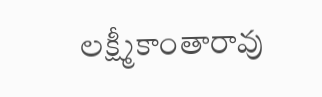లక్ష్మీకాంతారావు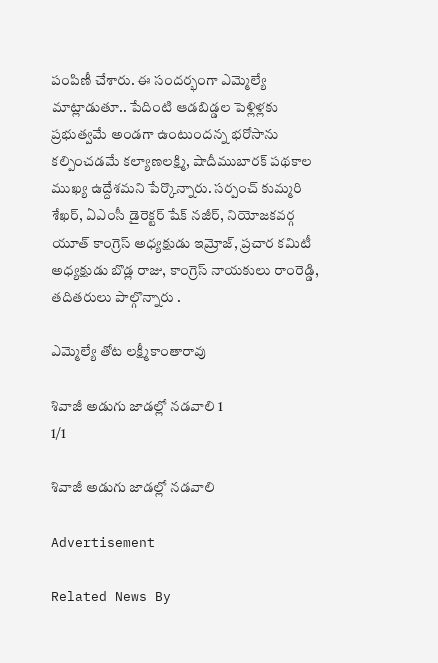పంపిణీ చేశారు. ఈ సందర్భంగా ఎమ్మెల్యే మాట్లాడుతూ.. పేదింటి ఆడబిడ్డల పెళ్లిళ్లకు ప్రభుత్వమే అండగా ఉంటుందన్న భరోసాను కల్పించడమే కల్యాణలక్ష్మి, షాదీముబారక్‌ పథకాల ముఖ్య ఉద్దేశమని పేర్కొన్నారు. సర్పంచ్‌ కుమ్మరి శేఖర్‌, ఏఎంసీ డైరెక్టర్‌ షేక్‌ నజీర్‌, నియోజకవర్గ యూత్‌ కాంగ్రెస్‌ అధ్యక్షుడు ఇమ్రోజ్‌, ప్రచార కమిటీ అధ్యక్షుడు బొడ్ల రాజు, కాంగ్రెస్‌ నాయకులు రాంరెడ్డి, తదితరులు పాల్గొన్నారు .

ఎమ్మెల్యే తోట లక్ష్మీకాంతారావు

శివాజీ అడుగు జాడల్లో నడవాలి 1
1/1

శివాజీ అడుగు జాడల్లో నడవాలి

Advertisement

Related News By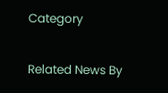Category

Related News By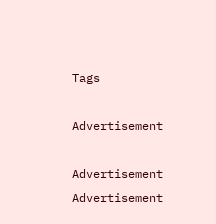Tags

Advertisement

Advertisement
Advertisement